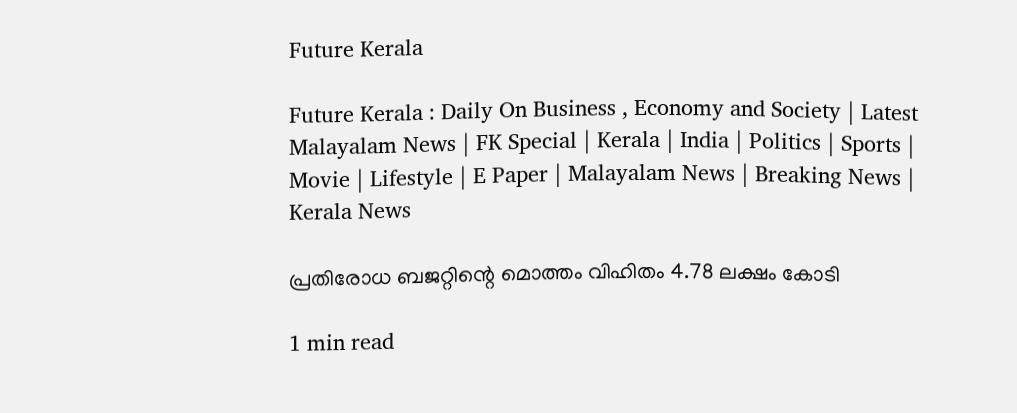Future Kerala

Future Kerala : Daily On Business , Economy and Society | Latest Malayalam News | FK Special | Kerala | India | Politics | Sports | Movie | Lifestyle | E Paper | Malayalam News | Breaking News | Kerala News

പ്രതിരോധ ബജറ്റിന്റെ മൊത്തം വിഹിതം 4.78 ലക്ഷം കോടി

1 min read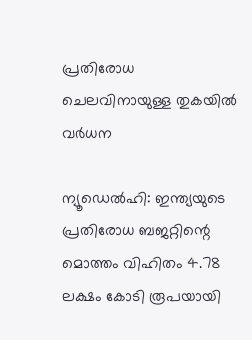പ്രതിരോധ ചെലവിനായുള്ള തുകയില്‍ വര്‍ധന

ന്യൂഡെല്‍ഹി: ഇന്ത്യയുടെ പ്രതിരോധ ബജറ്റിന്റെ മൊത്തം വിഹിതം 4.78 ലക്ഷം കോടി രൂപയായി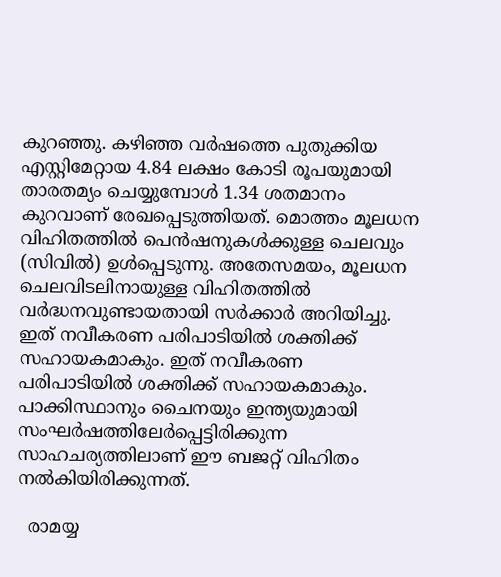കുറഞ്ഞു. കഴിഞ്ഞ വര്‍ഷത്തെ പുതുക്കിയ എസ്റ്റിമേറ്റായ 4.84 ലക്ഷം കോടി രൂപയുമായി താരതമ്യം ചെയ്യുമ്പോള്‍ 1.34 ശതമാനം കുറവാണ് രേഖപ്പെടുത്തിയത്. മൊത്തം മൂലധന വിഹിതത്തില്‍ പെന്‍ഷനുകള്‍ക്കുള്ള ചെലവും (സിവില്‍) ഉള്‍പ്പെടുന്നു. അതേസമയം, മൂലധന ചെലവിടലിനായുള്ള വിഹിതത്തില്‍ വര്‍ദ്ധനവുണ്ടായതായി സര്‍ക്കാര്‍ അറിയിച്ചു. ഇത് നവീകരണ പരിപാടിയില്‍ ശക്തിക്ക് സഹായകമാകും. ഇത് നവീകരണ പരിപാടിയില്‍ ശക്തിക്ക് സഹായകമാകും. പാക്കിസ്ഥാനും ചൈനയും ഇന്ത്യയുമായി സംഘര്‍ഷത്തിലേര്‍പ്പെട്ടിരിക്കുന്ന സാഹചര്യത്തിലാണ് ഈ ബജറ്റ് വിഹിതം നല്‍കിയിരിക്കുന്നത്.

  രാമയ്യ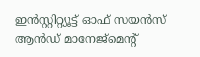ഇന്‍സ്റ്റിറ്റ്യൂട്ട് ഓഫ് സയന്‍സ് ആന്‍ഡ് മാനേജ്‌മെന്റ്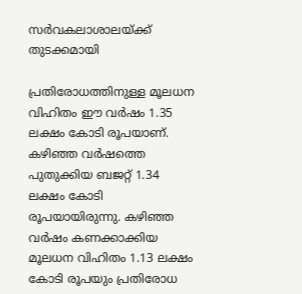സര്‍വകലാശാലയ്ക്ക് തുടക്കമായി

പ്രതിരോധത്തിനുള്ള മൂലധന വിഹിതം ഈ വര്‍ഷം 1.35 ലക്ഷം കോടി രൂപയാണ്. കഴിഞ്ഞ വര്‍ഷത്തെ പുതുക്കിയ ബജറ്റ് 1.34 ലക്ഷം കോടി രൂപയായിരുന്നു. കഴിഞ്ഞ വര്‍ഷം കണക്കാക്കിയ മൂലധന വിഹിതം 1.13 ലക്ഷം കോടി രൂപയും പ്രതിരോധ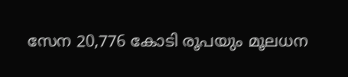സേന 20,776 കോടി രൂപയും മൂലധന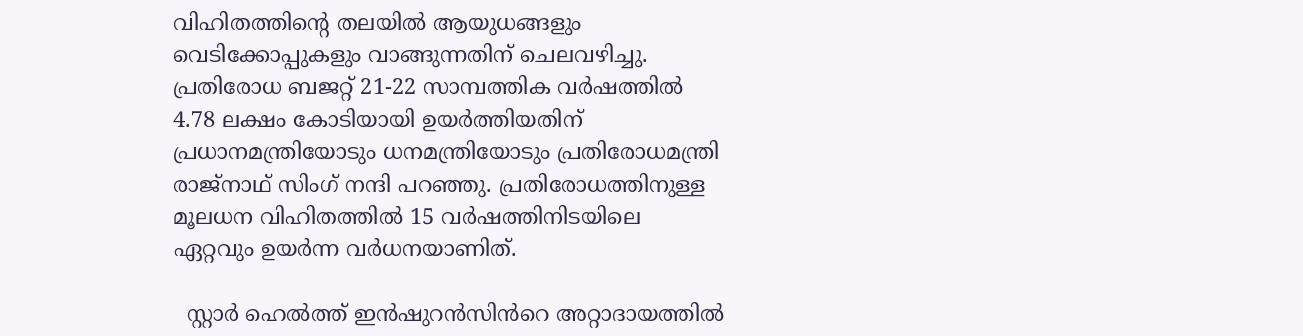വിഹിതത്തിന്റെ തലയില്‍ ആയുധങ്ങളും വെടിക്കോപ്പുകളും വാങ്ങുന്നതിന് ചെലവഴിച്ചു. പ്രതിരോധ ബജറ്റ് 21-22 സാമ്പത്തിക വര്‍ഷത്തില്‍ 4.78 ലക്ഷം കോടിയായി ഉയര്‍ത്തിയതിന് പ്രധാനമന്ത്രിയോടും ധനമന്ത്രിയോടും പ്രതിരോധമന്ത്രി രാജ്‌നാഥ് സിംഗ് നന്ദി പറഞ്ഞു. പ്രതിരോധത്തിനുള്ള മൂലധന വിഹിതത്തില്‍ 15 വര്‍ഷത്തിനിടയിലെ ഏറ്റവും ഉയര്‍ന്ന വര്‍ധനയാണിത്.

  സ്റ്റാര്‍ ഹെല്‍ത്ത് ഇന്‍ഷുറന്‍സിൻറെ അറ്റാദായത്തിൽ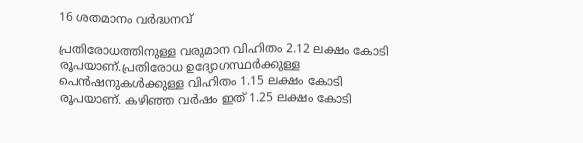16 ശതമാനം വര്‍ദ്ധനവ്

പ്രതിരോധത്തിനുള്ള വരുമാന വിഹിതം 2.12 ലക്ഷം കോടി രൂപയാണ്.പ്രതിരോധ ഉദ്യോഗസ്ഥര്‍ക്കുള്ള പെന്‍ഷനുകള്‍ക്കുള്ള വിഹിതം 1.15 ലക്ഷം കോടി രൂപയാണ്. കഴിഞ്ഞ വര്‍ഷം ഇത് 1.25 ലക്ഷം കോടി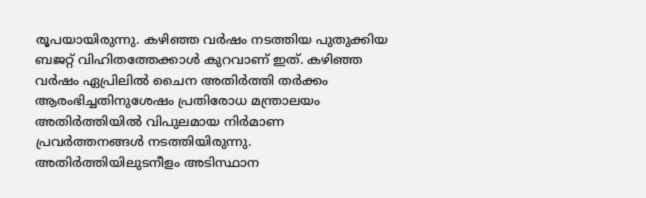രൂപയായിരുന്നു. കഴിഞ്ഞ വര്‍ഷം നടത്തിയ പുതുക്കിയ ബജറ്റ് വിഹിതത്തേക്കാള്‍ കുറവാണ് ഇത്. കഴിഞ്ഞ വര്‍ഷം ഏപ്രിലില്‍ ചൈന അതിര്‍ത്തി തര്‍ക്കം ആരംഭിച്ചതിനുശേഷം പ്രതിരോധ മന്ത്രാലയം അതിര്‍ത്തിയില്‍ വിപുലമായ നിര്‍മാണ പ്രവര്‍ത്തനങ്ങള്‍ നടത്തിയിരുന്നു. അതിര്‍ത്തിയിലുടനീളം അടിസ്ഥാന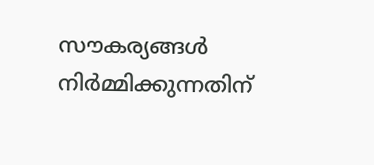സൗകര്യങ്ങള്‍ നിര്‍മ്മിക്കുന്നതിന്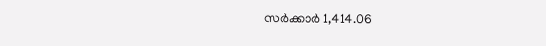സര്‍ക്കാര്‍ 1,414.06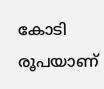കോടി രൂപയാണ്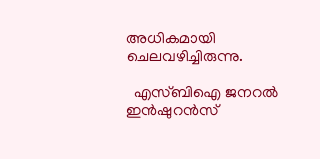അധികമായി ചെലവഴിച്ചിരുന്നു.

  എസ്ബിഐ ജനറല്‍ ഇന്‍ഷുറന്‍സ്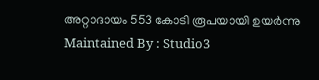അറ്റാദായം 553 കോടി രൂപയായി ഉയര്‍ന്നു
Maintained By : Studio3